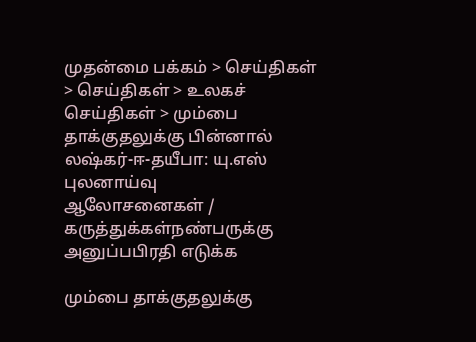முதன்மை பக்கம் > செய்திகள் > செய்திகள் > உலகச் செய்திகள் > மும்பை தாக்குதலுக்கு பின்னால் லஷ்கர்-ஈ-தயீபா: யு.எஸ் புலனாய்வு
ஆலோசனைகள் / கருத்துக்கள்நண்பருக்கு அனுப்பபிரதி எடுக்க

மும்பை தாக்குதலுக்கு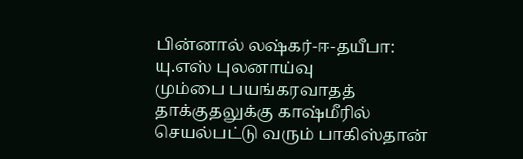பின்னால் லஷ்கர்-ஈ-தயீபா: யு.எஸ் புலனாய்வு
மும்பை பயங்கரவாதத் தாக்குதலுக்கு காஷ்மீரில் செயல்பட்டு வரும் பாகிஸ்தான்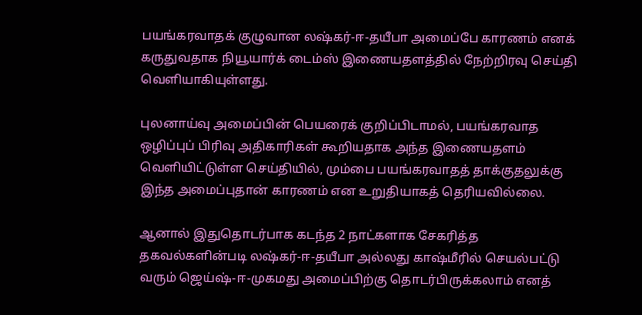பயங்கரவாதக் குழுவான லஷ்கர்-ஈ-தயீபா அமைப்பே காரணம் எனக் கருதுவதாக நியூயார்க் டைம்ஸ் இணையதளத்தில் நேற்றிரவு செய்தி வெளியாகியுள்ளது.

புலனாய்வு அமைப்பின் பெயரைக் குறிப்பிடாமல், பயங்கரவாத ஒழிப்புப் பிரிவு அதிகாரிகள் கூறியதாக அந்த இணையதளம் வெளியிட்டுள்ள செய்தியில், மும்பை பயங்கரவாதத் தாக்குதலுக்கு இந்த அமைப்புதான் காரணம் என உறுதியாகத் தெரியவில்லை.

ஆனால் இதுதொடர்பாக கடந்த 2 நாட்களாக சேகரித்த தகவல்களின்படி லஷ்கர்-ஈ-தயீபா அல்லது காஷ்மீரில் செயல்பட்டு வரும் ஜெய்ஷ்-ஈ-முகமது அமைப்பிற்கு தொடர்பிருக்கலாம் எனத்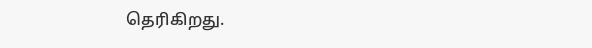தெரிகிறது.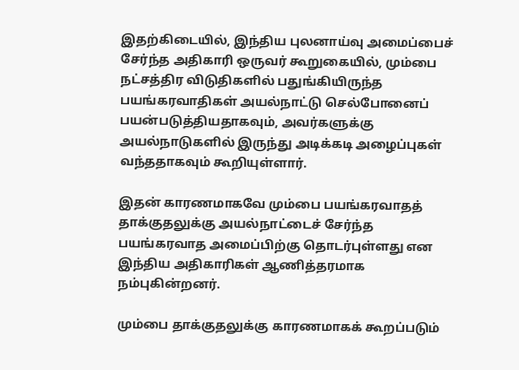இதற்கிடையில், இந்திய புலனாய்வு அமைப்பைச் சேர்ந்த அதிகாரி ஒருவர் கூறுகையில், மும்பை நட்சத்திர விடுதிகளில் பதுங்கியிருந்த பயங்கரவாதிகள் அயல்நாட்டு செல்போனைப் பயன்படுத்தியதாகவும், அவர்களுக்கு அயல்நாடுகளில் இருந்து அடிக்கடி அழைப்புகள் வந்ததாகவும் கூறியுள்ளார்.

இதன் காரணமாகவே மும்பை பயங்கரவாதத் தாக்குதலுக்கு அயல்நாட்டைச் சேர்ந்த பயங்கரவாத அமைப்பிற்கு தொடர்புள்ளது என இந்திய அதிகாரிகள் ஆணித்தரமாக நம்புகின்றனர்.

மும்பை தாக்குதலுக்கு காரணமாகக் கூறப்படும்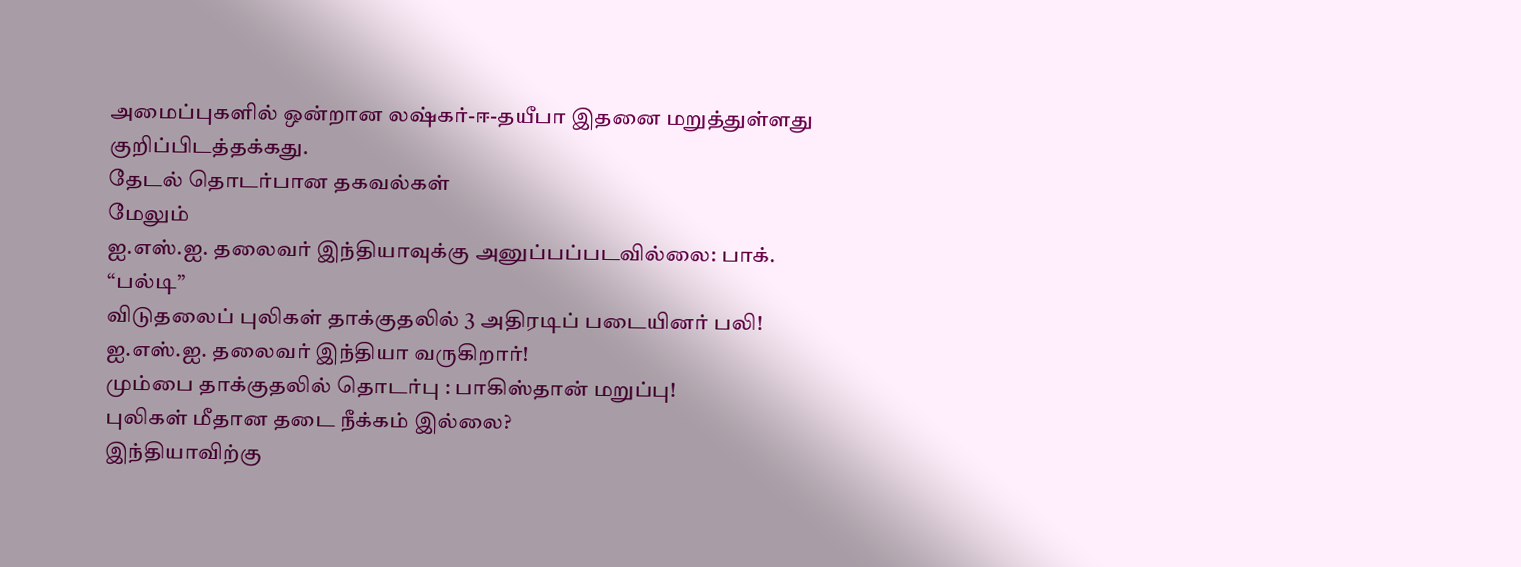அமைப்புகளில் ஒன்றான லஷ்கர்-ஈ-தயீபா இதனை மறுத்துள்ளது குறிப்பிடத்தக்கது.
தேட‌ல் தொட‌ர்பான தகவ‌ல்க‌ள்
மேலும்
ஐ.எ‌ஸ்.ஐ. தலைவ‌ர் இ‌ந்‌தியாவுக்கு அனுப்பப்படவில்லை: பாக். “பல்டி”
விடுதலை‌ப் பு‌லிக‌ள் தா‌க்குத‌‌லி‌ல் 3 அ‌திரடி‌ப் படை‌யின‌ர் ப‌லி!
ஐ.எ‌ஸ்.ஐ. தலைவ‌ர் இ‌ந்‌தியா வரு‌கிறா‌ர்!
மு‌ம்பை தா‌க்குத‌லி‌ல் தொட‌ர்பு : பா‌கி‌ஸ்தா‌ன் மறு‌ப்பு!
புலிகள் மீதான தடை நீக்கம் இல்லை?
இ‌ந்‌தியா‌வி‌ற்கு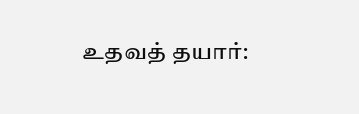உதவ‌த் தயா‌ர்: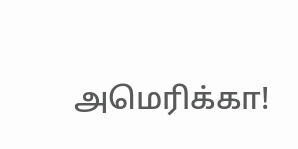அமெ‌ரி‌க்கா!